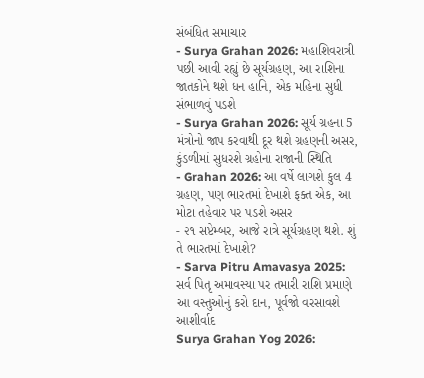સંબંધિત સમાચાર
- Surya Grahan 2026: મહાશિવરાત્રી પછી આવી રહ્યું છે સૂર્યગ્રહણ, આ રાશિના જાતકોને થશે ધન હાનિ, એક મહિના સુધી સંભાળવું પડશે
- Surya Grahan 2026: સૂર્ય ગ્રહના 5 મંત્રોનો જાપ કરવાથી દૂર થશે ગ્રહણની અસર, કુંડળીમાં સુધરશે ગ્રહોના રાજાની સ્થિતિ
- Grahan 2026: આ વર્ષે લાગશે કુલ 4 ગ્રહણ, પણ ભારતમાં દેખાશે ફક્ત એક, આ મોટા તહેવાર પર પડશે અસર
- ૨૧ સપ્ટેમ્બર, આજે રાત્રે સૂર્યગ્રહણ થશે. શું તે ભારતમાં દેખાશે?
- Sarva Pitru Amavasya 2025: સર્વ પિતૃ અમાવસ્યા પર તમારી રાશિ પ્રમાણે આ વસ્તુઓનું કરો દાન, પૂર્વજો વરસાવશે આશીર્વાદ
Surya Grahan Yog 2026: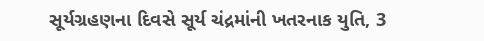સૂર્યગ્રહણના દિવસે સૂર્ય ચંદ્રમાંની ખતરનાક યુતિ, 3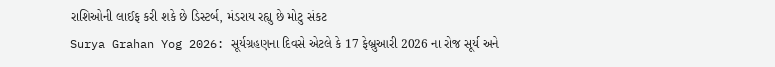રાશિઓની લાઈફ કરી શકે છે ડિસ્ટર્બ, મંડરાય રહ્યુ છે મોટુ સંકટ
Surya Grahan Yog 2026: સૂર્યગ્રહણના દિવસે એટલે કે 17 ફેબ્રુઆરી 2026 ના રોજ સૂર્ય અને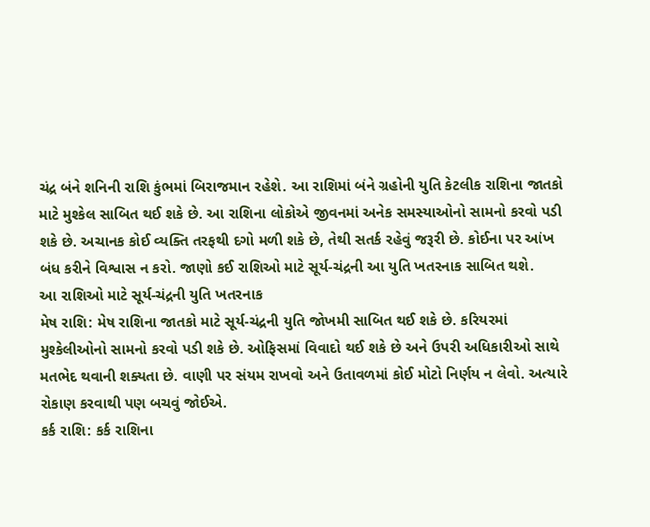ચંદ્ર બંને શનિની રાશિ કુંભમાં બિરાજમાન રહેશે. આ રાશિમાં બંને ગ્રહોની યુતિ કેટલીક રાશિના જાતકો માટે મુશ્કેલ સાબિત થઈ શકે છે. આ રાશિના લોકોએ જીવનમાં અનેક સમસ્યાઓનો સામનો કરવો પડી શકે છે. અચાનક કોઈ વ્યક્તિ તરફથી દગો મળી શકે છે, તેથી સતર્ક રહેવું જરૂરી છે. કોઈના પર આંખ બંધ કરીને વિશ્વાસ ન કરો. જાણો કઈ રાશિઓ માટે સૂર્ય-ચંદ્રની આ યુતિ ખતરનાક સાબિત થશે.
આ રાશિઓ માટે સૂર્ય-ચંદ્રની યુતિ ખતરનાક
મેષ રાશિ: મેષ રાશિના જાતકો માટે સૂર્ય-ચંદ્રની યુતિ જોખમી સાબિત થઈ શકે છે. કરિયરમાં મુશ્કેલીઓનો સામનો કરવો પડી શકે છે. ઓફિસમાં વિવાદો થઈ શકે છે અને ઉપરી અધિકારીઓ સાથે મતભેદ થવાની શક્યતા છે. વાણી પર સંયમ રાખવો અને ઉતાવળમાં કોઈ મોટો નિર્ણય ન લેવો. અત્યારે રોકાણ કરવાથી પણ બચવું જોઈએ.
કર્ક રાશિ: કર્ક રાશિના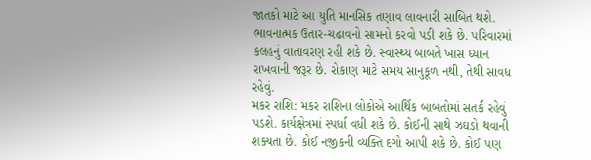જાતકો માટે આ યુતિ માનસિક તણાવ લાવનારી સાબિત થશે. ભાવનાત્મક ઉતાર-ચઢાવનો સામનો કરવો પડી શકે છે. પરિવારમાં કલહનું વાતાવરણ રહી શકે છે. સ્વાસ્થ્ય બાબતે ખાસ ધ્યાન રાખવાની જરૂર છે. રોકાણ માટે સમય સાનુકૂળ નથી, તેથી સાવધ રહેવું.
મકર રાશિ: મકર રાશિના લોકોએ આર્થિક બાબતોમાં સતર્ક રહેવું પડશે. કાર્યક્ષેત્રમાં સ્પર્ધા વધી શકે છે. કોઈની સાથે ઝઘડો થવાની શક્યતા છે. કોઈ નજીકની વ્યક્તિ દગો આપી શકે છે. કોઈ પણ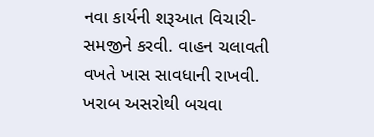નવા કાર્યની શરૂઆત વિચારી-સમજીને કરવી. વાહન ચલાવતી વખતે ખાસ સાવધાની રાખવી.
ખરાબ અસરોથી બચવા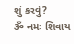શું કરવું?
ૐ નમઃ શિવાય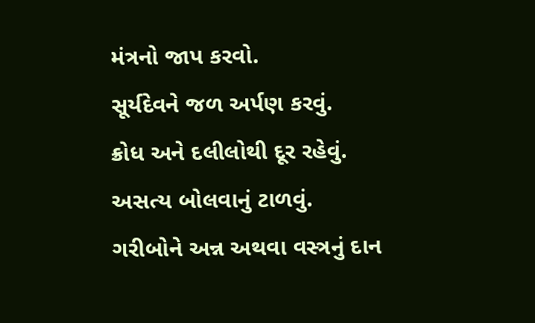મંત્રનો જાપ કરવો.
સૂર્યદેવને જળ અર્પણ કરવું.
ક્રોધ અને દલીલોથી દૂર રહેવું.
અસત્ય બોલવાનું ટાળવું.
ગરીબોને અન્ન અથવા વસ્ત્રનું દાન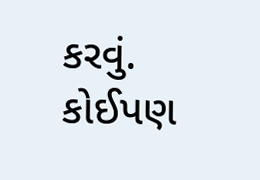કરવું.
કોઈપણ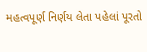મહત્વપૂર્ણ નિર્ણય લેતા પહેલાં પૂરતો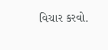વિચાર કરવો.